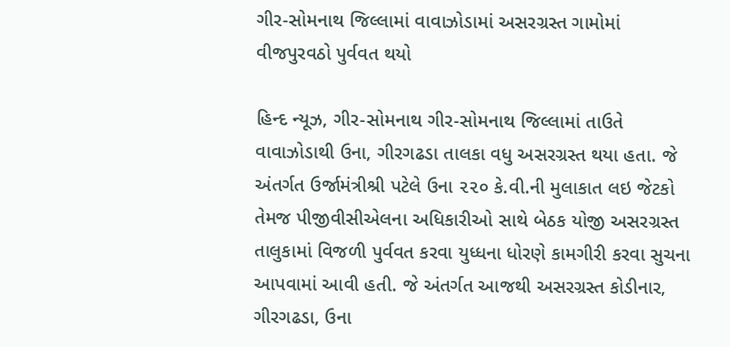ગીર-સોમનાથ જિલ્લામાં વાવાઝોડામાં અસરગ્રસ્ત ગામોમાં વીજપુરવઠો પુર્વવત થયો

હિન્દ ન્યૂઝ, ગીર-સોમનાથ ગીર-સોમનાથ જિલ્લામાં તાઉતે વાવાઝોડાથી ઉના, ગીરગઢડા તાલકા વધુ અસરગ્રસ્ત થયા હતા. જે અંતર્ગત ઉર્જામંત્રીશ્રી પટેલે ઉના ૨૨૦ કે.વી.ની મુલાકાત લઇ જેટકો તેમજ પીજીવીસીએલના અધિકારીઓ સાથે બેઠક યોજી અસરગ્રસ્ત તાલુકામાં વિજળી પુર્વવત કરવા યુધ્ધના ધોરણે કામગીરી કરવા સુચના આપવામાં આવી હતી. જે અંતર્ગત આજથી અસરગ્રસ્ત કોડીનાર, ગીરગઢડા, ઉના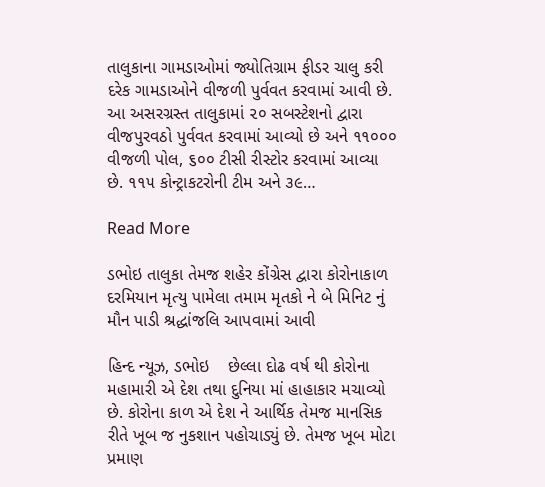તાલુકાના ગામડાઓમાં જ્યોતિગ્રામ ફીડર ચાલુ કરી દરેક ગામડાઓને વીજળી પુર્વવત કરવામાં આવી છે. આ અસરગ્રસ્ત તાલુકામાં ૨૦ સબસ્ટેશનો દ્વારા વીજપુરવઠો પુર્વવત કરવામાં આવ્યો છે અને ૧૧૦૦૦ વીજળી પોલ, ૬૦૦ ટીસી રીસ્ટોર કરવામાં આવ્યા છે. ૧૧૫ કોન્ટ્રાકટરોની ટીમ અને ૩૯…

Read More

ડભોઇ તાલુકા તેમજ શહેર કોંગ્રેસ દ્વારા કોરોનાકાળ દરમિયાન મૃત્યુ પામેલા તમામ મૃતકો ને બે મિનિટ નું મૌન પાડી શ્રદ્ધાંજલિ આપવામાં આવી

હિન્દ ન્યૂઝ, ડભોઇ    છેલ્લા દોઢ વર્ષ થી કોરોના મહામારી એ દેશ તથા દુનિયા માં હાહાકાર મચાવ્યો છે. કોરોના કાળ એ દેશ ને આર્થિક તેમજ માનસિક રીતે ખૂબ જ નુકશાન પહોચાડ્યું છે. તેમજ ખૂબ મોટા પ્રમાણ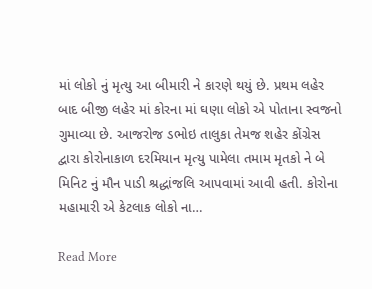માં લોકો નું મૃત્યુ આ બીમારી ને કારણે થયું છે. પ્રથમ લહેર બાદ બીજી લહેર માં કોરના માં ઘણા લોકો એ પોતાના સ્વજનો ગુમાવ્યા છે. આજરોજ ડભોઇ તાલુકા તેમજ શહેર કોંગ્રેસ દ્વારા કોરોનાકાળ દરમિયાન મૃત્યુ પામેલા તમામ મૃતકો ને બે મિનિટ નું મૌન પાડી શ્રદ્ધાંજલિ આપવામાં આવી હતી. કોરોના મહામારી એ કેટલાક લોકો ના…

Read More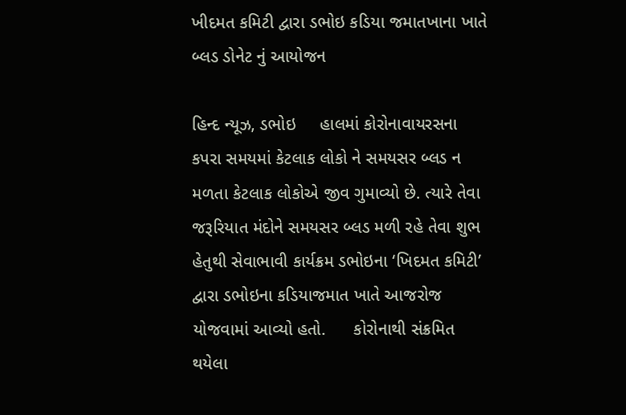ખીદમત કમિટી દ્વારા ડભોઇ કડિયા જમાતખાના ખાતે બ્લડ ડોનેટ નું આયોજન

હિન્દ ન્યૂઝ, ડભોઇ     હાલમાં કોરોનાવાયરસના કપરા સમયમાં કેટલાક લોકો ને સમયસર બ્લડ ન મળતા કેટલાક લોકોએ જીવ ગુમાવ્યો છે. ત્યારે તેવા જરૂરિયાત મંદોને સમયસર બ્લડ મળી રહે તેવા શુભ હેતુથી સેવાભાવી કાર્યક્રમ ડભોઇના ‘ખિદમત કમિટી’ દ્વારા ડભોઇના કડિયાજમાત ખાતે આજરોજ યોજવામાં આવ્યો હતો.      કોરોનાથી સંક્રમિત થયેલા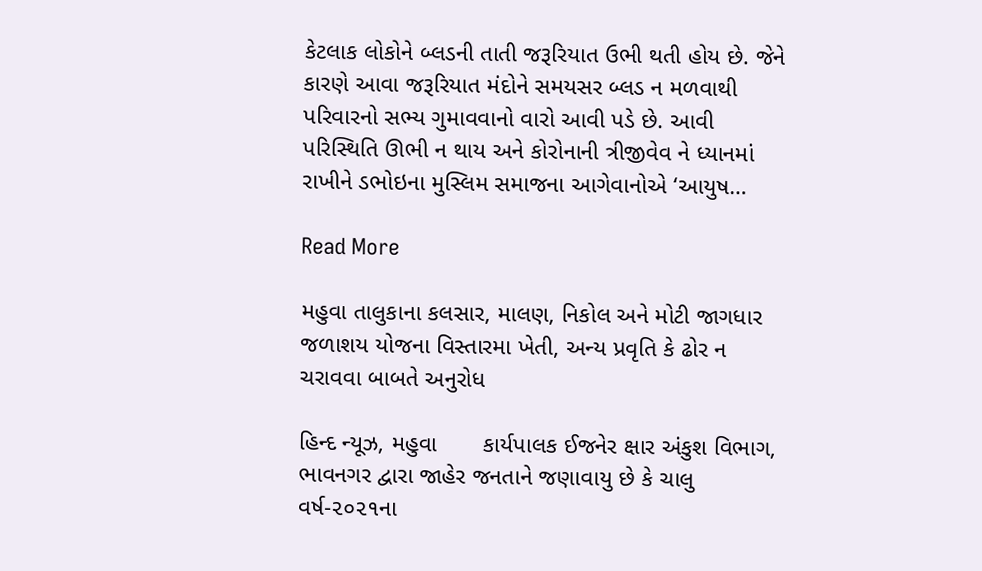કેટલાક લોકોને બ્લડની તાતી જરૂરિયાત ઉભી થતી હોય છે. જેને કારણે આવા જરૂરિયાત મંદોને સમયસર બ્લડ ન મળવાથી પરિવારનો સભ્ય ગુમાવવાનો વારો આવી પડે છે. આવી પરિસ્થિતિ ઊભી ન થાય અને કોરોનાની ત્રીજીવેવ ને ધ્યાનમાં રાખીને ડભોઇના મુસ્લિમ સમાજના આગેવાનોએ ‘આયુષ…

Read More

મહુવા તાલુકાના કલસાર, માલણ, નિકોલ અને મોટી જાગધાર જળાશય યોજના વિસ્તારમા ખેતી, અન્ય પ્રવૃતિ કે ઢોર ન ચરાવવા બાબતે અનુરોધ

હિન્દ ન્યૂઝ, મહુવા       કાર્યપાલક ઈજનેર ક્ષાર અંકુશ વિભાગ, ભાવનગર દ્વારા જાહેર જનતાને જણાવાયુ છે કે ચાલુ વર્ષ-૨૦૨૧ના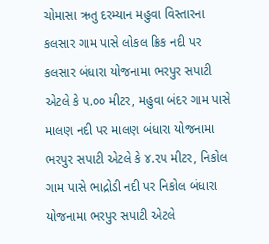ચોમાસા ઋતુ દરમ્યાન મહુવા વિસ્તારના કલસાર ગામ પાસે લોકલ ક્રિક નદી પર કલસાર બંધારા યોજનામા ભરપુર સપાટી એટલે કે ૫.૦૦ મીટર, મહુવા બંદર ગામ પાસે માલણ નદી પર માલણ બંધારા યોજનામા ભરપુર સપાટી એટલે કે ૪.૨૫ મીટર, નિકોલ ગામ પાસે ભાદ્રોડી નદી પર નિકોલ બંધારા યોજનામા ભરપુર સપાટી એટલે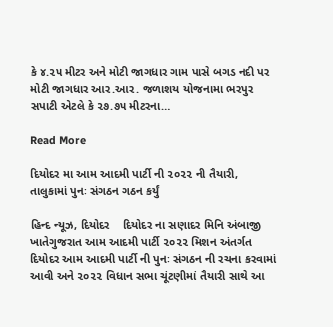કે ૪.૨૫ મીટર અને મોટી જાગધાર ગામ પાસે બગડ નદી પર મોટી જાગધાર આર.આર. જળાશય યોજનામા ભરપુર સપાટી એટલે કે ૨૭.૭૫ મીટરના…

Read More

દિયોદર મા આમ આદમી પાર્ટી ની ૨૦૨૨ ની તૈયારી, તાલુકામાં પુનઃ સંગઠન ગઠન કર્યું

હિન્દ ન્યૂઝ, દિયોદર    દિયોદર ના સણાદર મિનિ અંબાજી ખાતેગુજરાત આમ આદમી પાર્ટી ૨૦૨૨ મિશન અંતર્ગત દિયોદર આમ આદમી પાર્ટી ની પુનઃ સંગઠન ની રચના કરવામાં આવી અને ૨૦૨૨ વિધાન સભા ચૂંટણીમાં તૈયારી સાથે આ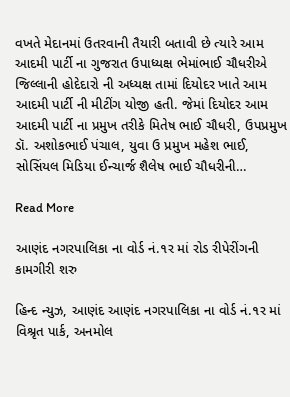વખતે મેદાનમાં ઉતરવાની તૈયારી બતાવી છે ત્યારે આમ આદમી પાર્ટી ના ગુજરાત ઉપાધ્યક્ષ ભેમાંભાઈ ચૌધરીએ જિલ્લાની હોદેદારો ની અધ્યક્ષ તામાં દિયોદર ખાતે આમ આદમી પાર્ટી ની મીટીંગ યોજી હતી. જેમાં દિયોદર આમ આદમી પાર્ટી ના પ્રમુખ તરીકે મિતેષ ભાઈ ચૌધરી, ઉપપ્રમુખ ડૉ. અશોકભાઈ પંચાલ, યુવા ઉ પ્રમુખ મહેશ ભાઈ, સોસિંયલ મિડિયા ઈન્ચાર્જ શૈલેષ ભાઈ ચૌધરીની…

Read More

આણંદ નગરપાલિકા ના વોર્ડ નં.૧ર માં રોડ રીપેરીંગની કામગીરી શરુ

હિન્દ ન્યુઝ, આણંદ આણંદ નગરપાલિકા ના વોર્ડ નં.૧ર માં વિશ્રૃત પાર્ક, અનમોલ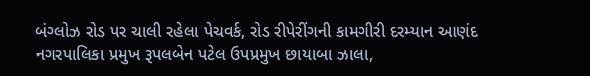બંગ્લોઝ રોડ પર ચાલી રહેલા પેચવર્ક, રોડ રીપેરીંગની કામગીરી દરમ્યાન આણંદ નગરપાલિકા પ્રમુખ રૂપલબેન પટેલ ઉપપ્રમુખ છાયાબા ઝાલા,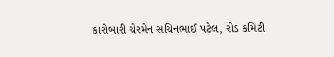કારોબારી ચેરમેન સચિનભાઈ પટેલ, રોડ કમિટી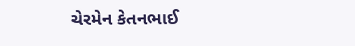ચેરમેન કેતનભાઈ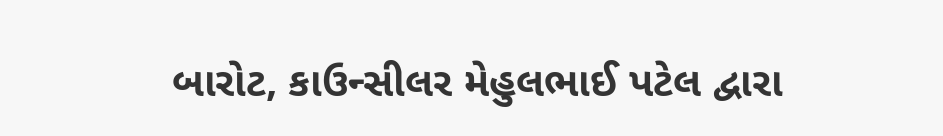બારોટ, કાઉન્સીલર મેહુલભાઈ પટેલ દ્વારા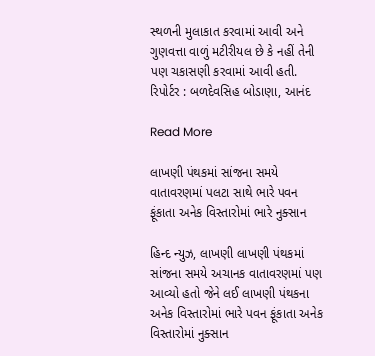સ્થળની મુલાકાત કરવામાં આવી અને ગુણવત્તા વાળું મટીરીયલ છે કે નહીં તેની પણ ચકાસણી કરવામાં આવી હતી. રિપોર્ટર : બળદેવસિહ બોડાણા, આનંદ

Read More

લાખણી પંથકમાં સાંજના સમયે વાતાવરણમાં પલટા સાથે ભારે પવન ફૂંકાતા અનેક વિસ્તારોમાં ભારે નુક્સાન

હિન્દ ન્યુઝ, લાખણી લાખણી પંથકમાં સાંજના સમયે અચાનક વાતાવરણમાં પણ આવ્યો હતો જેને લઈ લાખણી પંથકના અનેક વિસ્તારોમાં ભારે પવન ફૂંકાતા અનેક વિસ્તારોમાં નુક્સાન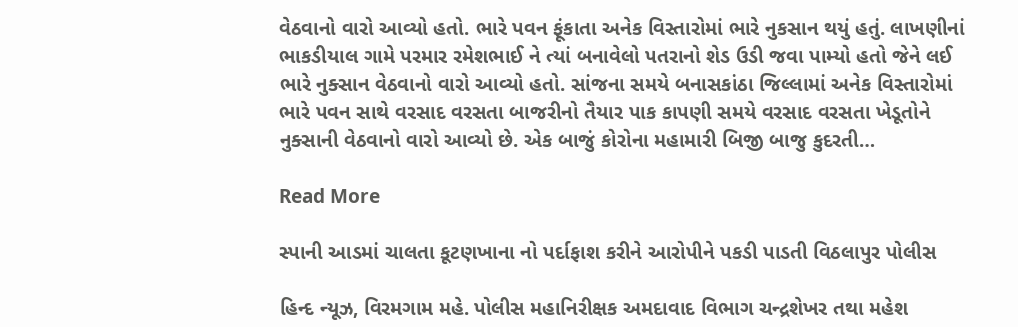વેઠવાનો વારો આવ્યો હતો. ભારે પવન ફૂંકાતા અનેક વિસ્તારોમાં ભારે નુકસાન થયું હતું. લાખણીનાં ભાકડીયાલ ગામે પરમાર રમેશભાઈ ને ત્યાં બનાવેલો પતરાનો શેડ ઉડી જવા પામ્યો હતો જેને લઈ ભારે નુક્સાન વેઠવાનો વારો આવ્યો હતો. સાંજના સમયે બનાસકાંઠા જિલ્લામાં અનેક વિસ્તારોમાં ભારે પવન સાથે વરસાદ વરસતા બાજરીનો તૈયાર પાક કાપણી સમયે વરસાદ વરસતા ખેડૂતોને નુક્સાની વેઠવાનો વારો આવ્યો છે. એક બાજું કોરોના મહામારી બિજી બાજુ કુદરતી…

Read More

સ્પાની આડમાં ચાલતા કૂટણખાના નો પર્દાફાશ કરીને આરોપીને પકડી પાડતી વિઠલાપુર પોલીસ

હિન્દ ન્યૂઝ, વિરમગામ મહે. પોલીસ મહાનિરીક્ષક અમદાવાદ વિભાગ ચન્દ્રશેખર તથા મહેશ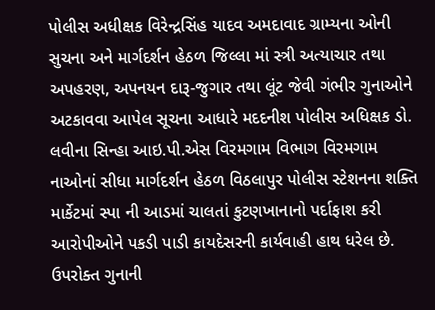પોલીસ અધીક્ષક વિરેન્દ્રસિંહ યાદવ અમદાવાદ ગ્રામ્યના ઓની સુચના અને માર્ગદર્શન હેઠળ જિલ્લા માં સ્ત્રી અત્યાચાર તથા અપહરણ, અપનયન દારૂ-જુગાર તથા લૂંટ જેવી ગંભીર ગુનાઓને અટકાવવા આપેલ સૂચના આધારે મદદનીશ પોલીસ અધિક્ષક ડો. લવીના સિન્હા આઇ.પી.એસ વિરમગામ વિભાગ વિરમગામ નાઓનાં સીધા માર્ગદર્શન હેઠળ વિઠલાપુર પોલીસ સ્ટેશનના શક્તિ માર્કેટમાં સ્પા ની આડમાં ચાલતાં કુટણખાનાનો પર્દાફાશ કરી આરોપીઓને પકડી પાડી કાયદેસરની કાર્યવાહી હાથ ધરેલ છે.     ઉપરોક્ત ગુનાની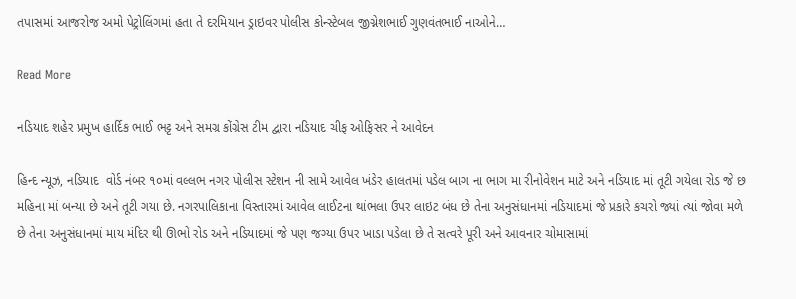તપાસમાં આજરોજ અમો પેટ્રોલિંગમાં હતા તે દરમિયાન ડ્રાઇવર પોલીસ કોન્સ્ટેબલ જીગ્નેશભાઈ ગુણવંતભાઈ નાઓને…

Read More

નડિયાદ શહેર પ્રમુખ હાર્દિક ભાઈ ભટ્ટ અને સમગ્ર કોંગ્રેસ ટીમ દ્વારા નડિયાદ ચીફ ઓફિસર ને આવેદન

હિન્દ ન્યૂઝ, નડિયાદ  વોર્ડ નંબર ૧૦માં વલ્લભ નગર પોલીસ સ્ટેશન ની સામે આવેલ ખંડેર હાલતમાં પડેલ બાગ ના ભાગ મા રીનોવેશન માટે અને નડિયાદ માં તૂટી ગયેલા રોડ જે છ મહિના માં બન્યા છે અને તૂટી ગયા છે. નગરપાલિકાના વિસ્તારમાં આવેલ લાઈટના થાંભલા ઉપર લાઇટ બંધ છે તેના અનુસંધાનમાં નડિયાદમાં જે પ્રકારે કચરો જ્યાં ત્યાં જોવા મળે છે તેના અનુસંધાનમાં માય મંદિર થી ઊભો રોડ અને નડિયાદમાં જે પણ જગ્યા ઉપર ખાડા પડેલા છે તે સત્વરે પૂરી અને આવનાર ચોમાસામાં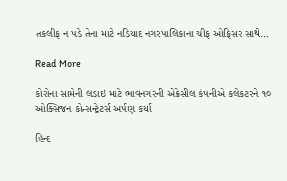તકલીફ ન પડે તેના માટે નડિયાદ નગરપાલિકાના ચીફ ઓફિસર સાથે…

Read More

કોરોના સામેની લડાઇ માટે ભાવનગરની એક્રેસીલ કંપનીએ કલેકટરને ૧૦ ઓક્સિજન કોન્સન્ટ્રેટર્સ અર્પણ કર્યા

હિન્દ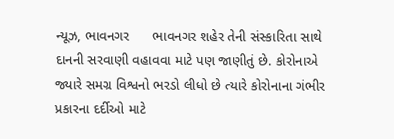ન્યૂઝ, ભાવનગર      ભાવનગર શહેર તેની સંસ્કારિતા સાથે દાનની સરવાણી વહાવવા માટે પણ જાણીતું છે. કોરોનાએ જ્યારે સમગ્ર વિશ્વનો ભરડો લીધો છે ત્યારે કોરોનાના ગંભીર પ્રકારના દર્દીઓ માટે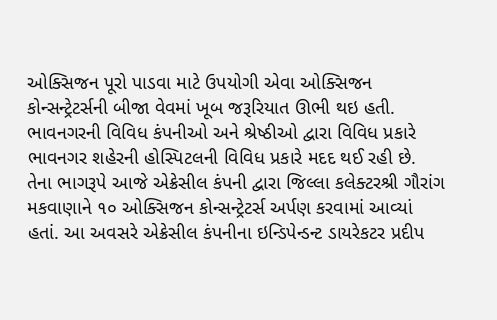ઓક્સિજન પૂરો પાડવા માટે ઉપયોગી એવા ઓક્સિજન કોન્સન્ટ્રેટર્સની બીજા વેવમાં ખૂબ જરૂરિયાત ઊભી થઇ હતી. ભાવનગરની વિવિધ કંપનીઓ અને શ્રેષ્ઠીઓ દ્વારા વિવિધ પ્રકારે ભાવનગર શહેરની હોસ્પિટલની વિવિધ પ્રકારે મદદ થઈ રહી છે. તેના ભાગરૂપે આજે એક્રેસીલ કંપની દ્વારા જિલ્લા કલેક્ટરશ્રી ગૌરાંગ મકવાણાને ૧૦ ઓક્સિજન કોન્સન્ટ્રેટર્સ અર્પણ કરવામાં આવ્યાં હતાં. આ અવસરે એક્રેસીલ કંપનીના ઇન્ડિપેન્ડન્ટ ડાયરેકટર પ્રદીપ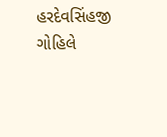હરદેવસિંહજી ગોહિલે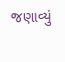જણાવ્યું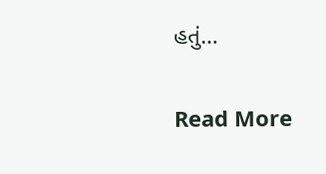હતું…

Read More